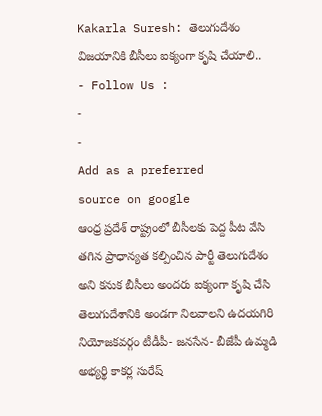Kakarla Suresh: తెలుగుదేశం విజయానికి బీసీలు ఐక్యంగా కృషి చేయాలి..
- Follow Us :
-
-
Add as a preferred
source on google
ఆంధ్ర ప్రదేశ్ రాష్ట్రంలో బీసీలకు పెద్ద పీట వేసి తగిన ప్రాధాన్యత కల్పించిన పార్టీ తెలుగుదేశం అని కనుక బీసీలు అందరు ఐక్యంగా కృషి చేసి తెలుగుదేశానికి అండగా నిలవాలని ఉదయగిరి నియోజకవర్గం టీడీపీ- జనసేన- బీజేపీ ఉమ్మడి అభ్యర్థి కాకర్ల సురేష్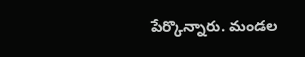పేర్కొన్నారు. మండల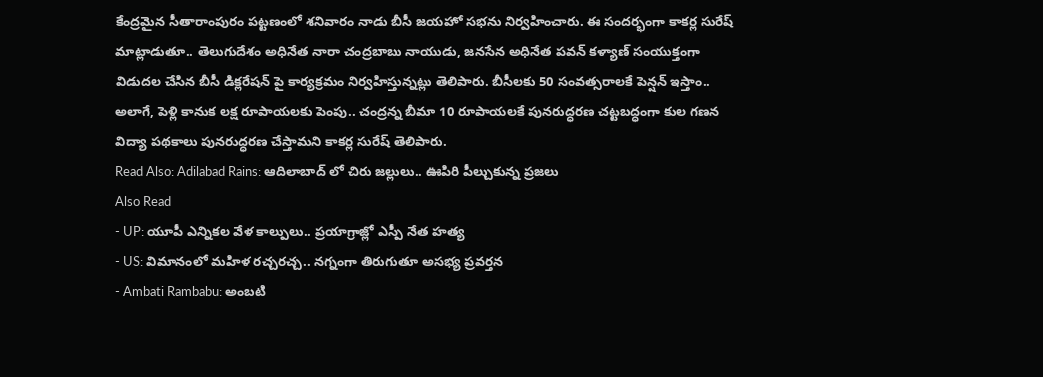కేంద్రమైన సీతారాంపురం పట్టణంలో శనివారం నాడు బీసీ జయహో సభను నిర్వహించారు. ఈ సందర్భంగా కాకర్ల సురేష్ మాట్లాడుతూ.. తెలుగుదేశం అధినేత నారా చంద్రబాబు నాయుడు, జనసేన అధినేత పవన్ కళ్యాణ్ సంయుక్తంగా విడుదల చేసిన బీసీ డిక్లరేషన్ పై కార్యక్రమం నిర్వహిస్తున్నట్లు తెలిపారు. బీసీలకు 50 సంవత్సరాలకే పెన్షన్ ఇస్తాం.. అలాగే, పెళ్లి కానుక లక్ష రూపాయలకు పెంపు.. చంద్రన్న బీమా 10 రూపాయలకే పునరుద్ధరణ చట్టబద్ధంగా కుల గణన విద్యా పథకాలు పునరుద్ధరణ చేస్తామని కాకర్ల సురేష్ తెలిపారు.
Read Also: Adilabad Rains: ఆదిలాబాద్ లో చిరు జల్లులు.. ఊపిరి పీల్చుకున్న ప్రజలు
Also Read
- UP: యూపీ ఎన్నికల వేళ కాల్పులు.. ప్రయాగ్రాజ్లో ఎస్పీ నేత హత్య
- US: విమానంలో మహిళ రచ్చరచ్చ.. నగ్నంగా తిరుగుతూ అసభ్య ప్రవర్తన
- Ambati Rambabu: అంబటి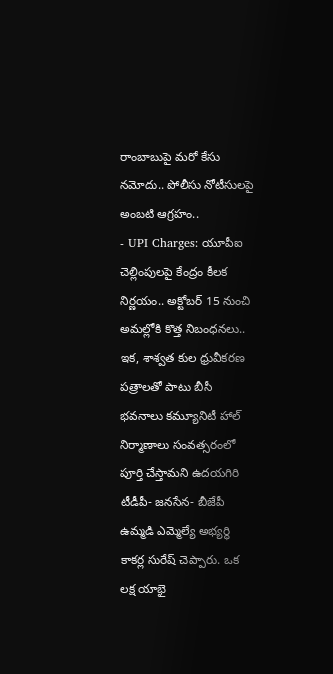రాంబాబుపై మరో కేసు నమోదు.. పోలీసు నోటీసులపై అంబటి ఆగ్రహం..
- UPI Charges: యూపీఐ చెల్లింపులపై కేంద్రం కీలక నిర్ణయం.. అక్టోబర్ 15 నుంచి అమల్లోకి కొత్త నిబంధనలు..
ఇక, శాశ్వత కుల ధ్రువీకరణ పత్రాలతో పాటు బీసీ భవనాలు కమ్యూనిటీ హాల్ నిర్మాణాలు సంవత్సరంలో పూర్తి చేస్తామని ఉదయగిరి టీడీపీ- జనసేన- బీజేపీ ఉమ్మడి ఎమ్మెల్యే అభ్యర్థి కాకర్ల సురేష్ చెప్పారు. ఒక లక్ష యాభై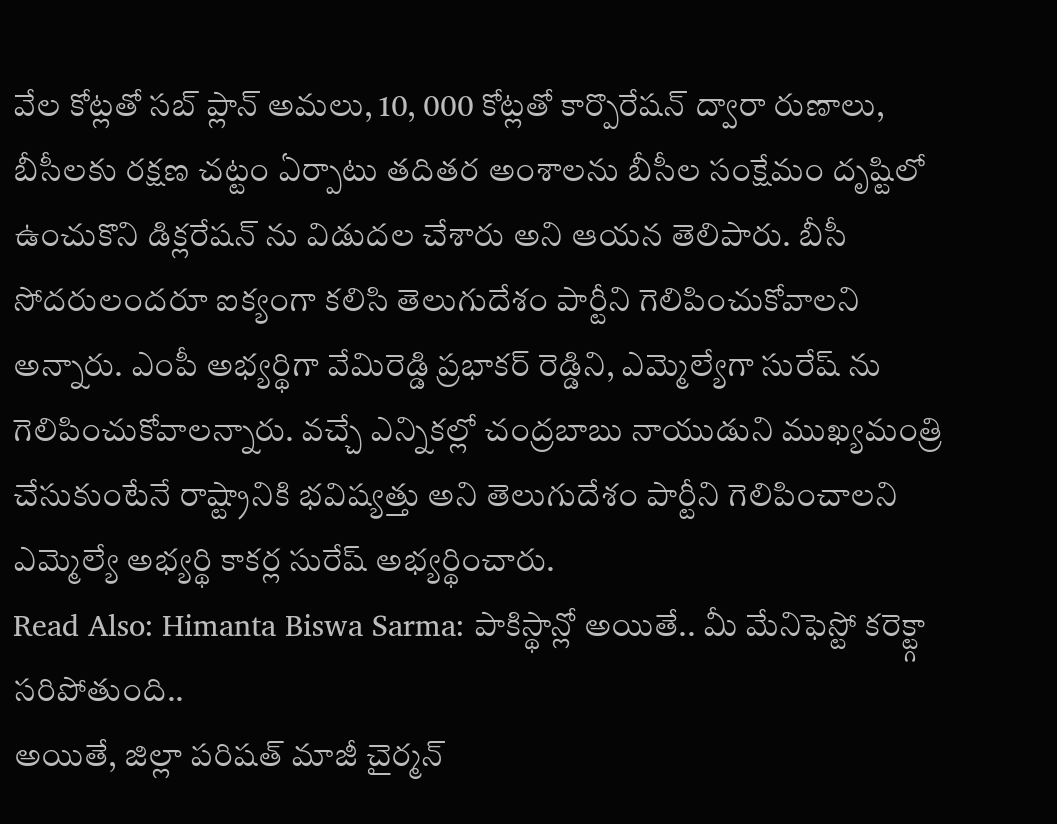వేల కోట్లతో సబ్ ప్లాన్ అమలు, 10, 000 కోట్లతో కార్పొరేషన్ ద్వారా రుణాలు, బీసీలకు రక్షణ చట్టం ఏర్పాటు తదితర అంశాలను బీసీల సంక్షేమం దృష్టిలో ఉంచుకొని డిక్లరేషన్ ను విడుదల చేశారు అని ఆయన తెలిపారు. బీసీ సోదరులందరూ ఐక్యంగా కలిసి తెలుగుదేశం పార్టీని గెలిపించుకోవాలని అన్నారు. ఎంపీ అభ్యర్థిగా వేమిరెడ్డి ప్రభాకర్ రెడ్డిని, ఎమ్మెల్యేగా సురేష్ ను గెలిపించుకోవాలన్నారు. వచ్చే ఎన్నికల్లో చంద్రబాబు నాయుడుని ముఖ్యమంత్రి చేసుకుంటేనే రాష్ట్రానికి భవిష్యత్తు అని తెలుగుదేశం పార్టీని గెలిపించాలని ఎమ్మెల్యే అభ్యర్థి కాకర్ల సురేష్ అభ్యర్థించారు.
Read Also: Himanta Biswa Sarma: పాకిస్థాన్లో అయితే.. మీ మేనిఫెస్టో కరెక్ట్గా సరిపోతుంది..
అయితే, జిల్లా పరిషత్ మాజీ చైర్మన్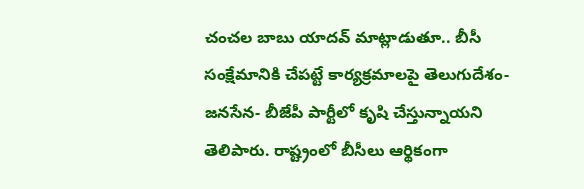చంచల బాబు యాదవ్ మాట్లాడుతూ.. బీసీ సంక్షేమానికి చేపట్టే కార్యక్రమాలపై తెలుగుదేశం- జనసేన- బీజేపీ పార్టీలో కృషి చేస్తున్నాయని తెలిపారు. రాష్ట్రంలో బీసీలు ఆర్థికంగా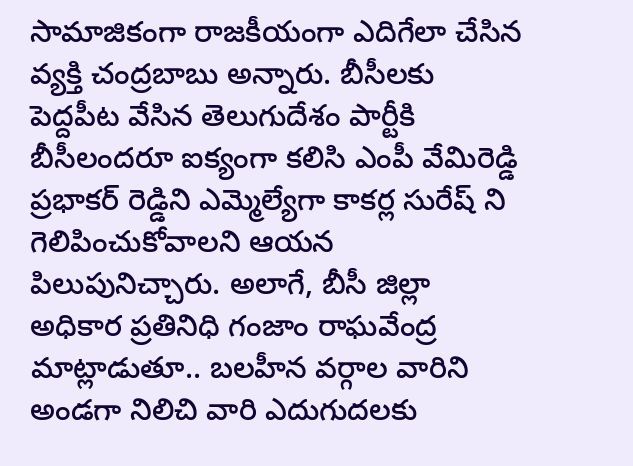సామాజికంగా రాజకీయంగా ఎదిగేలా చేసిన వ్యక్తి చంద్రబాబు అన్నారు. బీసీలకు పెద్దపీట వేసిన తెలుగుదేశం పార్టీకి బీసీలందరూ ఐక్యంగా కలిసి ఎంపీ వేమిరెడ్డి ప్రభాకర్ రెడ్డిని ఎమ్మెల్యేగా కాకర్ల సురేష్ ని గెలిపించుకోవాలని ఆయన పిలుపునిచ్చారు. అలాగే, బీసీ జిల్లా అధికార ప్రతినిధి గంజాం రాఘవేంద్ర మాట్లాడుతూ.. బలహీన వర్గాల వారిని అండగా నిలిచి వారి ఎదుగుదలకు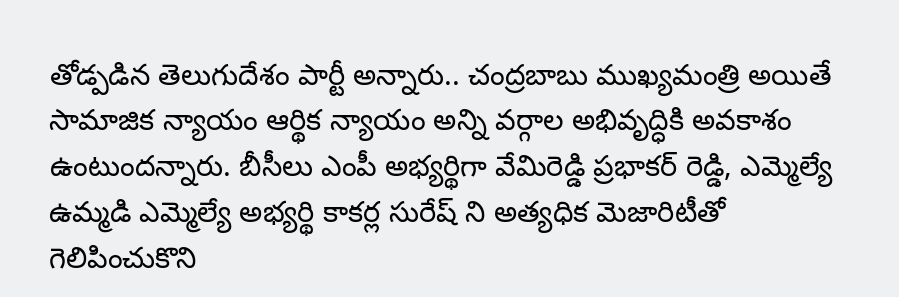తోడ్పడిన తెలుగుదేశం పార్టీ అన్నారు.. చంద్రబాబు ముఖ్యమంత్రి అయితే సామాజిక న్యాయం ఆర్థిక న్యాయం అన్ని వర్గాల అభివృద్ధికి అవకాశం ఉంటుందన్నారు. బీసీలు ఎంపీ అభ్యర్థిగా వేమిరెడ్డి ప్రభాకర్ రెడ్డి, ఎమ్మెల్యే ఉమ్మడి ఎమ్మెల్యే అభ్యర్థి కాకర్ల సురేష్ ని అత్యధిక మెజారిటీతో గెలిపించుకొని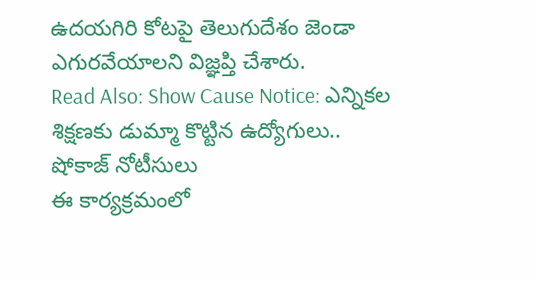ఉదయగిరి కోటపై తెలుగుదేశం జెండా ఎగురవేయాలని విజ్ఞప్తి చేశారు.
Read Also: Show Cause Notice: ఎన్నికల శిక్షణకు డుమ్మా కొట్టిన ఉద్యోగులు.. షోకాజ్ నోటీసులు
ఈ కార్యక్రమంలో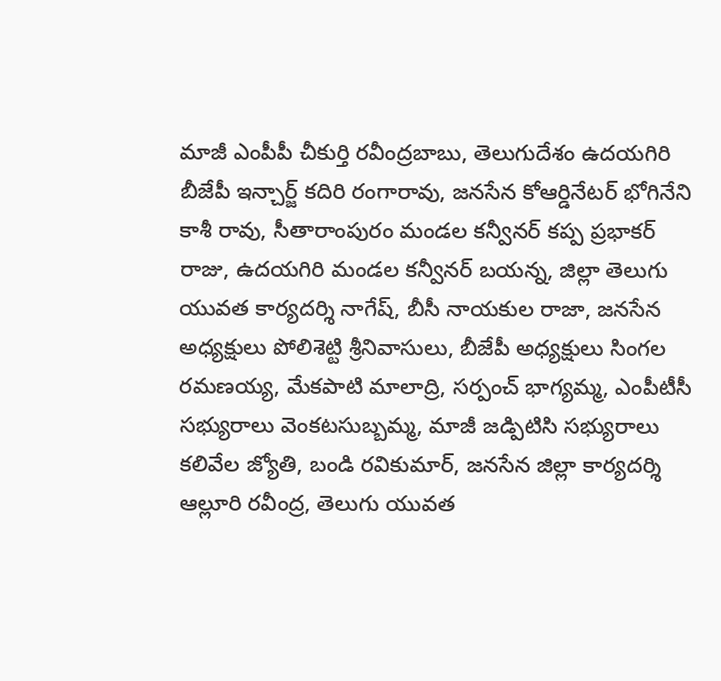మాజీ ఎంపీపీ చీకుర్తి రవీంద్రబాబు, తెలుగుదేశం ఉదయగిరి బీజేపీ ఇన్చార్జ్ కదిరి రంగారావు, జనసేన కోఆర్డినేటర్ భోగినేని కాశీ రావు, సీతారాంపురం మండల కన్వీనర్ కప్ప ప్రభాకర్ రాజు, ఉదయగిరి మండల కన్వీనర్ బయన్న, జిల్లా తెలుగు యువత కార్యదర్శి నాగేష్, బీసీ నాయకుల రాజా, జనసేన అధ్యక్షులు పోలిశెట్టి శ్రీనివాసులు, బీజేపీ అధ్యక్షులు సింగల రమణయ్య, మేకపాటి మాలాద్రి, సర్పంచ్ భాగ్యమ్మ, ఎంపీటీసీ సభ్యురాలు వెంకటసుబ్బమ్మ, మాజీ జడ్పిటిసి సభ్యురాలు కలివేల జ్యోతి, బండి రవికుమార్, జనసేన జిల్లా కార్యదర్శి ఆల్లూరి రవీంద్ర, తెలుగు యువత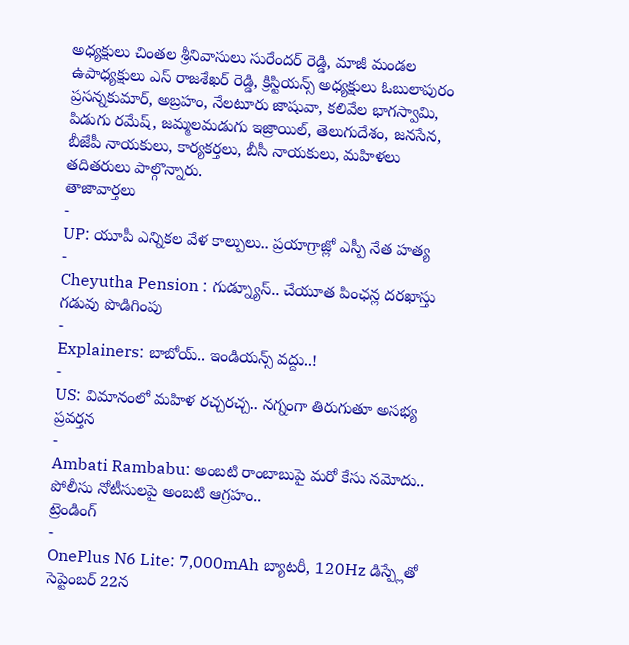అధ్యక్షులు చింతల శ్రీనివాసులు సురేందర్ రెడ్డి, మాజీ మండల ఉపాధ్యక్షులు ఎస్ రాజశేఖర్ రెడ్డి, క్రిస్టియన్స్ అధ్యక్షులు ఓబులాపురం ప్రసన్నకుమార్, అబ్రహం, నేలటూరు జాషువా, కలివేల భాగస్వామి, పిడుగు రమేష్, జమ్మలమడుగు ఇజ్రాయిల్, తెలుగుదేశం, జనసేన, బీజేపీ నాయకులు, కార్యకర్తలు, బీసీ నాయకులు, మహిళలు తదితరులు పాల్గొన్నారు.
తాజావార్తలు
-
UP: యూపీ ఎన్నికల వేళ కాల్పులు.. ప్రయాగ్రాజ్లో ఎస్పీ నేత హత్య
-
Cheyutha Pension : గుడ్న్యూస్.. చేయూత పింఛన్ల దరఖాస్తు గడువు పొడిగింపు
-
Explainers: బాబోయ్.. ఇండియన్స్ వద్దు..!
-
US: విమానంలో మహిళ రచ్చరచ్చ.. నగ్నంగా తిరుగుతూ అసభ్య ప్రవర్తన
-
Ambati Rambabu: అంబటి రాంబాబుపై మరో కేసు నమోదు.. పోలీసు నోటీసులపై అంబటి ఆగ్రహం..
ట్రెండింగ్
-
OnePlus N6 Lite: 7,000mAh బ్యాటరీ, 120Hz డిస్ప్లేతో సెప్టెంబర్ 22న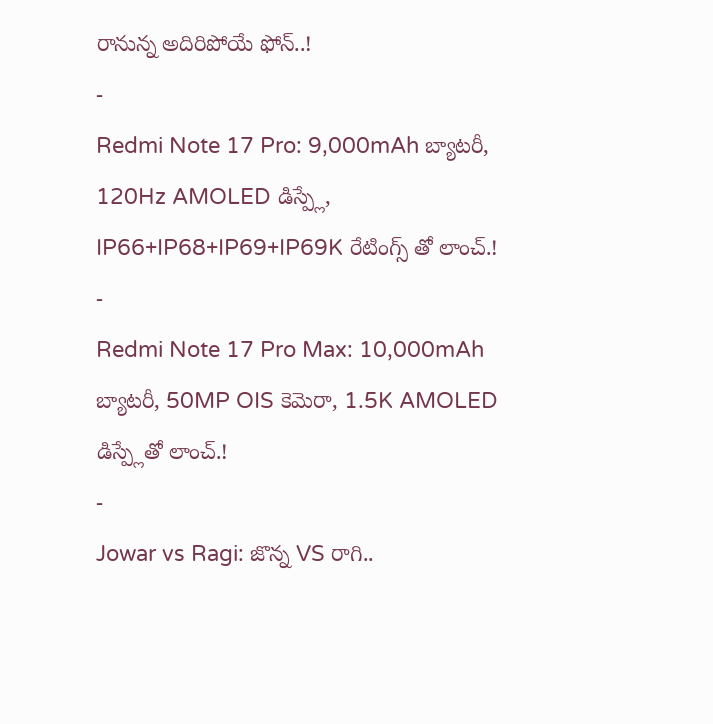రానున్న అదిరిపోయే ఫోన్..!
-
Redmi Note 17 Pro: 9,000mAh బ్యాటరీ, 120Hz AMOLED డిస్ప్లే, IP66+IP68+IP69+IP69K రేటింగ్స్ తో లాంచ్.!
-
Redmi Note 17 Pro Max: 10,000mAh బ్యాటరీ, 50MP OIS కెమెరా, 1.5K AMOLED డిస్ప్లేతో లాంచ్.!
-
Jowar vs Ragi: జొన్న VS రాగి..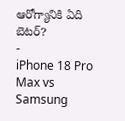ఆరోగ్యానికి ఏది బెటర్?
-
iPhone 18 Pro Max vs Samsung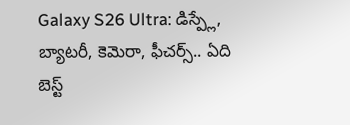Galaxy S26 Ultra: డిస్ప్లే, బ్యాటరీ, కెమెరా, ఫీచర్స్.. ఏది బెస్ట్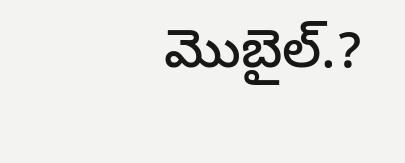మొబైల్.?